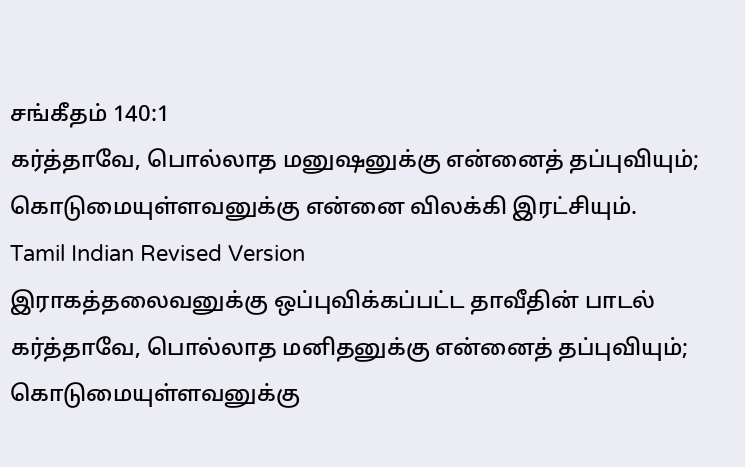சங்கீதம் 140:1
கர்த்தாவே, பொல்லாத மனுஷனுக்கு என்னைத் தப்புவியும்; கொடுமையுள்ளவனுக்கு என்னை விலக்கி இரட்சியும்.
Tamil Indian Revised Version
இராகத்தலைவனுக்கு ஒப்புவிக்கப்பட்ட தாவீதின் பாடல் கர்த்தாவே, பொல்லாத மனிதனுக்கு என்னைத் தப்புவியும்; கொடுமையுள்ளவனுக்கு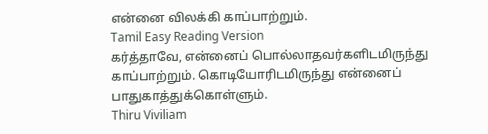என்னை விலக்கி காப்பாற்றும்.
Tamil Easy Reading Version
கர்த்தாவே, என்னைப் பொல்லாதவர்களிடமிருந்து காப்பாற்றும். கொடியோரிடமிருந்து என்னைப் பாதுகாத்துக்கொள்ளும்.
Thiru Viviliam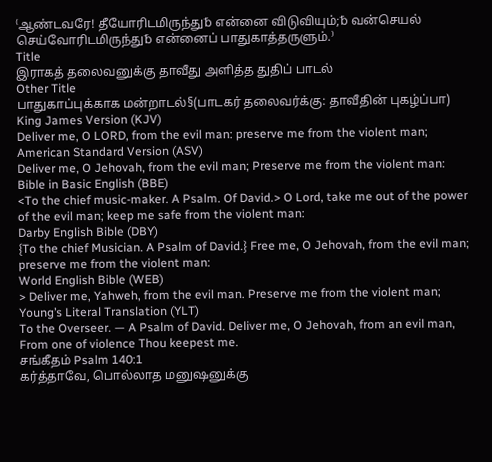⁽ஆண்டவரே! தீயோரிடமிருந்து␢ என்னை விடுவியும்;␢ வன்செயல் செய்வோரிடமிருந்து␢ என்னைப் பாதுகாத்தருளும்.⁾
Title
இராகத் தலைவனுக்கு தாவீது அளித்த துதிப் பாடல்
Other Title
பாதுகாப்புக்காக மன்றாடல்§(பாடகர் தலைவர்க்கு: தாவீதின் புகழ்ப்பா)
King James Version (KJV)
Deliver me, O LORD, from the evil man: preserve me from the violent man;
American Standard Version (ASV)
Deliver me, O Jehovah, from the evil man; Preserve me from the violent man:
Bible in Basic English (BBE)
<To the chief music-maker. A Psalm. Of David.> O Lord, take me out of the power of the evil man; keep me safe from the violent man:
Darby English Bible (DBY)
{To the chief Musician. A Psalm of David.} Free me, O Jehovah, from the evil man; preserve me from the violent man:
World English Bible (WEB)
> Deliver me, Yahweh, from the evil man. Preserve me from the violent man;
Young’s Literal Translation (YLT)
To the Overseer. — A Psalm of David. Deliver me, O Jehovah, from an evil man, From one of violence Thou keepest me.
சங்கீதம் Psalm 140:1
கர்த்தாவே, பொல்லாத மனுஷனுக்கு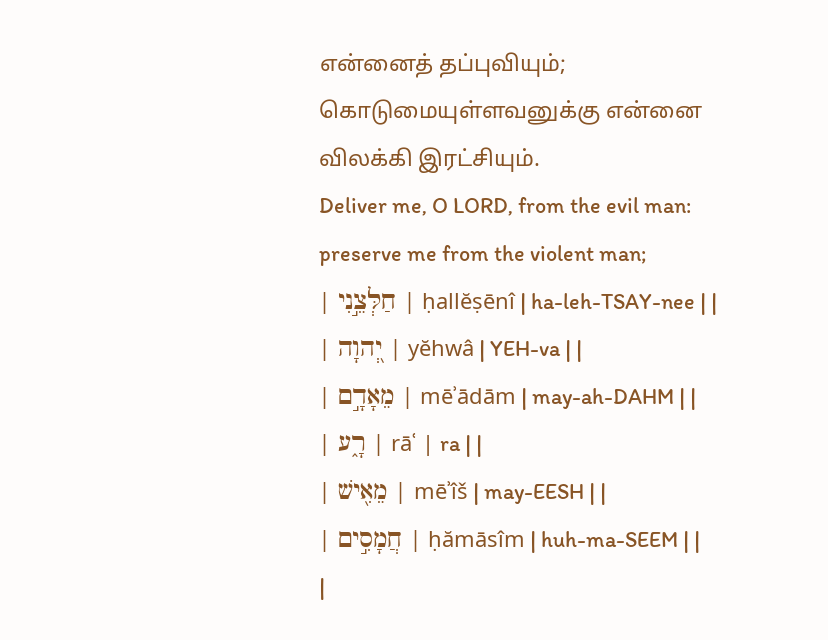என்னைத் தப்புவியும்; கொடுமையுள்ளவனுக்கு என்னை விலக்கி இரட்சியும்.
Deliver me, O LORD, from the evil man: preserve me from the violent man;
| חַלְּצֵ֣נִי | ḥallĕṣēnî | ha-leh-TSAY-nee | |
| יְ֭הוָה | yĕhwâ | YEH-va | |
| מֵאָדָ֣ם | mēʾādām | may-ah-DAHM | |
| רָ֑ע | rāʿ | ra | |
| מֵאִ֖ישׁ | mēʾîš | may-EESH | |
| חֲמָסִ֣ים | ḥămāsîm | huh-ma-SEEM | |
|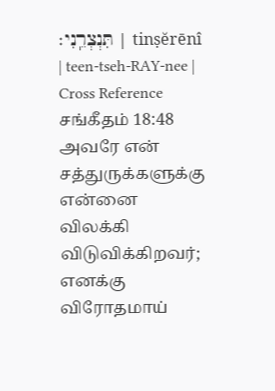תִּנְצְרֵֽנִי׃ | tinṣĕrēnî | teen-tseh-RAY-nee |
Cross Reference
சங்கீதம் 18:48
அவரே என் சத்துருக்களுக்கு என்னை விலக்கி விடுவிக்கிறவர்; எனக்கு விரோதமாய்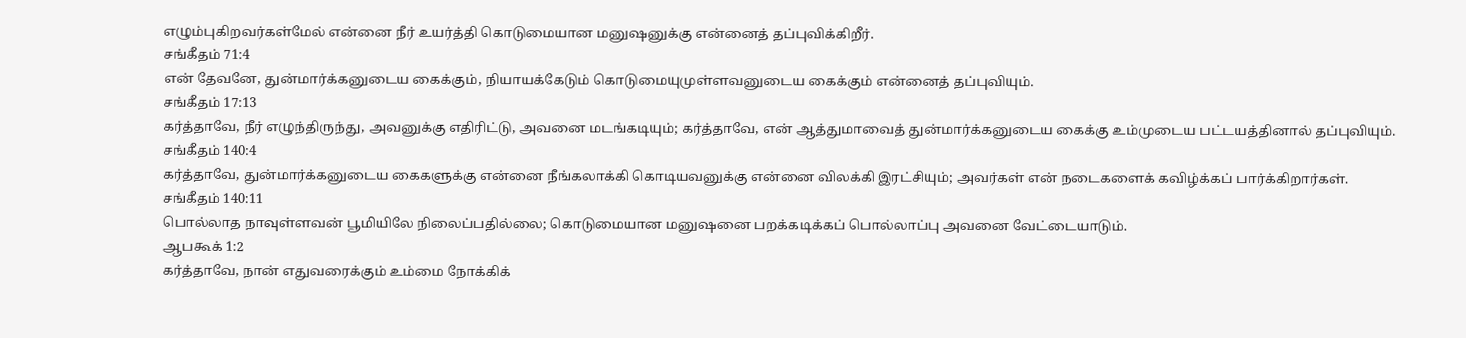எழும்புகிறவர்கள்மேல் என்னை நீர் உயர்த்தி கொடுமையான மனுஷனுக்கு என்னைத் தப்புவிக்கிறீர்.
சங்கீதம் 71:4
என் தேவனே, துன்மார்க்கனுடைய கைக்கும், நியாயக்கேடும் கொடுமையுமுள்ளவனுடைய கைக்கும் என்னைத் தப்புவியும்.
சங்கீதம் 17:13
கர்த்தாவே, நீர் எழுந்திருந்து, அவனுக்கு எதிரிட்டு, அவனை மடங்கடியும்; கர்த்தாவே, என் ஆத்துமாவைத் துன்மார்க்கனுடைய கைக்கு உம்முடைய பட்டயத்தினால் தப்புவியும்.
சங்கீதம் 140:4
கர்த்தாவே, துன்மார்க்கனுடைய கைகளுக்கு என்னை நீங்கலாக்கி கொடியவனுக்கு என்னை விலக்கி இரட்சியும்; அவர்கள் என் நடைகளைக் கவிழ்க்கப் பார்க்கிறார்கள்.
சங்கீதம் 140:11
பொல்லாத நாவுள்ளவன் பூமியிலே நிலைப்பதில்லை; கொடுமையான மனுஷனை பறக்கடிக்கப் பொல்லாப்பு அவனை வேட்டையாடும்.
ஆபகூக் 1:2
கர்த்தாவே, நான் எதுவரைக்கும் உம்மை நோக்கிக்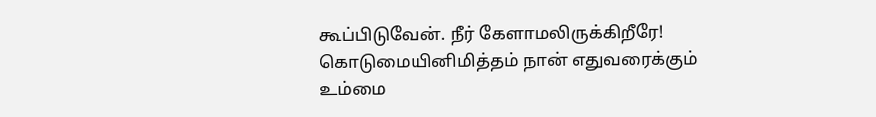கூப்பிடுவேன். நீர் கேளாமலிருக்கிறீரே! கொடுமையினிமித்தம் நான் எதுவரைக்கும் உம்மை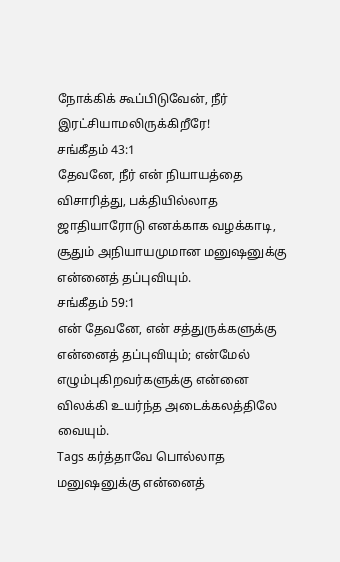நோக்கிக் கூப்பிடுவேன், நீர் இரட்சியாமலிருக்கிறீரே!
சங்கீதம் 43:1
தேவனே, நீர் என் நியாயத்தை விசாரித்து, பக்தியில்லாத ஜாதியாரோடு எனக்காக வழக்காடி, சூதும் அநியாயமுமான மனுஷனுக்கு என்னைத் தப்புவியும்.
சங்கீதம் 59:1
என் தேவனே, என் சத்துருக்களுக்கு என்னைத் தப்புவியும்; என்மேல் எழும்புகிறவர்களுக்கு என்னை விலக்கி உயர்ந்த அடைக்கலத்திலே வையும்.
Tags கர்த்தாவே பொல்லாத மனுஷனுக்கு என்னைத்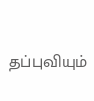தப்புவியும்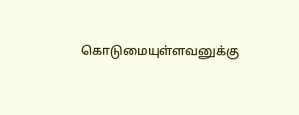கொடுமையுள்ளவனுக்கு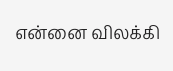என்னை விலக்கி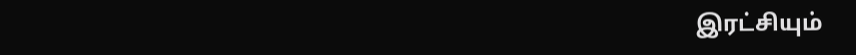இரட்சியும்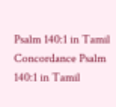Psalm 140:1 in Tamil Concordance Psalm 140:1 in Tamil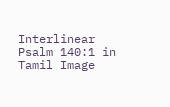Interlinear Psalm 140:1 in Tamil Image